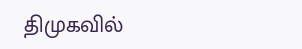திமுகவில்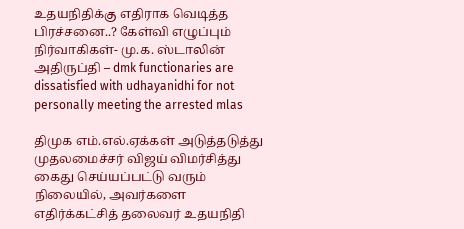உதயநிதிக்கு எதிராக வெடித்த பிரச்சனை..? கேள்வி எழுப்பும் நிர்வாகிகள்- மு.க. ஸ்டாலின் அதிருப்தி – dmk functionaries are dissatisfied with udhayanidhi for not personally meeting the arrested mlas

திமுக எம்.எல்.ஏக்கள் அடுத்தடுத்து முதலமைச்சர் விஜய் விமர்சித்து கைது செய்யப்பட்டு வரும் நிலையில், அவர்களை எதிர்க்கட்சித் தலைவர் உதயநிதி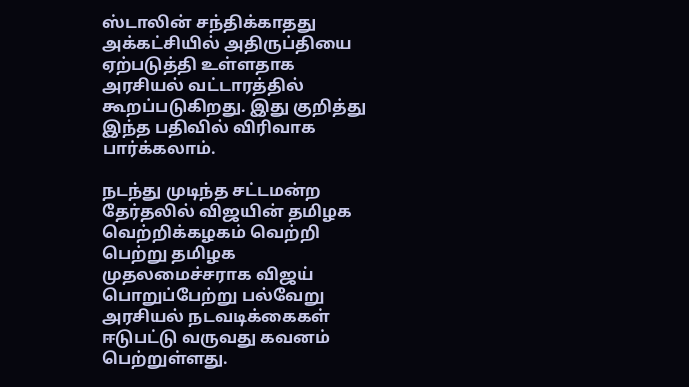ஸ்டாலின் சந்திக்காதது அக்கட்சியில் அதிருப்தியை ஏற்படுத்தி உள்ளதாக அரசியல் வட்டாரத்தில் கூறப்படுகிறது. இது குறித்து இந்த பதிவில் விரிவாக பார்க்கலாம்.

நடந்து முடிந்த சட்டமன்ற தேர்தலில் விஜயின் தமிழக வெற்றிக்கழகம் வெற்றி பெற்று தமிழக முதலமைச்சராக விஜய் பொறுப்பேற்று பல்வேறு அரசியல் நடவடிக்கைகள் ஈடுபட்டு வருவது கவனம் பெற்றுள்ளது.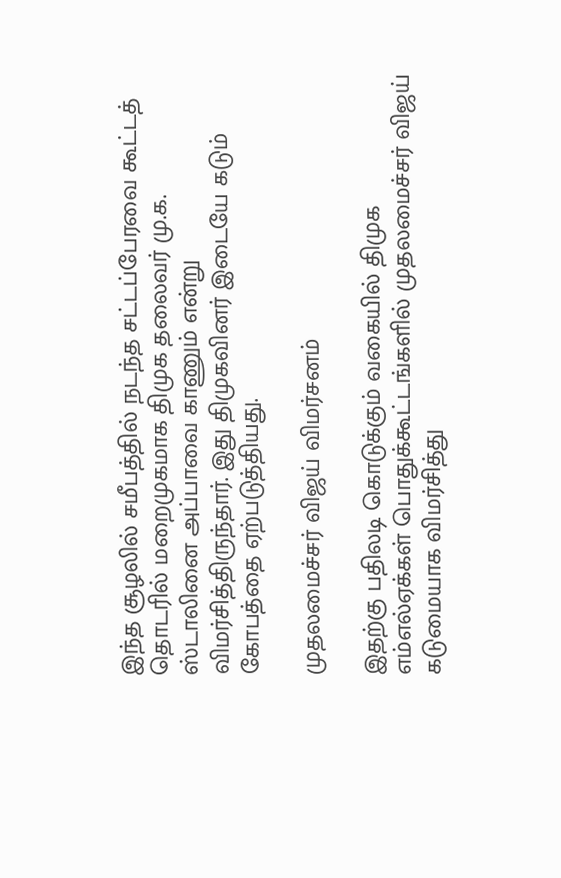இந்த சூழலில் சமீபத்தில் நடந்த சட்டப்பேரவை கூட்டத் தொடரில் மறைமுகமாக திமுக தலைவர் மு.க. ஸ்டாலினை அப்பாவை காணும் என்று விமர்சித்திருந்தார். இது திமுகவினர் இடையே கடும் கோபத்தை ஏற்படுத்தியது.

முதலமைச்சர் விஜய் விமர்சனம்

இதற்கு பதிலடி கொடுக்கும் வகையில் திமுக எம்எல்ஏக்கள் பொதுக்கூட்டங்களில் முதலமைச்சர் விஜய் கடுமையாக விமர்சித்து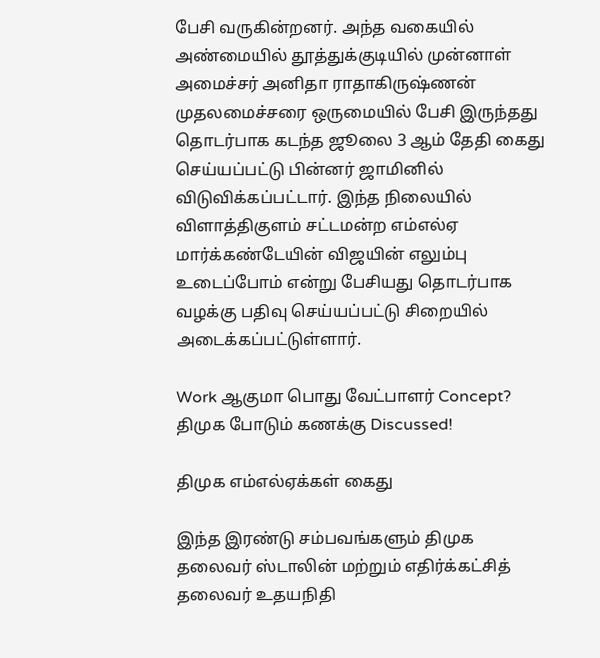பேசி வருகின்றனர். அந்த வகையில் அண்மையில் தூத்துக்குடியில் முன்னாள் அமைச்சர் அனிதா ராதாகிருஷ்ணன் முதலமைச்சரை ஒருமையில் பேசி இருந்தது தொடர்பாக கடந்த ஜூலை 3 ஆம் தேதி கைது செய்யப்பட்டு பின்னர் ஜாமினில் விடுவிக்கப்பட்டார். இந்த நிலையில் விளாத்திகுளம் சட்டமன்ற எம்எல்ஏ மார்க்கண்டேயின் விஜயின் எலும்பு உடைப்போம் என்று பேசியது தொடர்பாக வழக்கு பதிவு செய்யப்பட்டு சிறையில் அடைக்கப்பட்டுள்ளார்.

Work ஆகுமா பொது வேட்பாளர் Concept? திமுக போடும் கணக்கு Discussed!

திமுக எம்எல்ஏக்கள் கைது

இந்த இரண்டு சம்பவங்களும் திமுக தலைவர் ஸ்டாலின் மற்றும் எதிர்க்கட்சித் தலைவர் உதயநிதி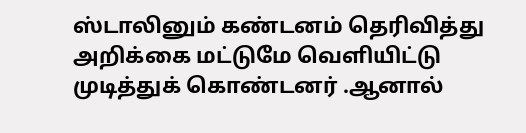ஸ்டாலினும் கண்டனம் தெரிவித்து அறிக்கை மட்டுமே வெளியிட்டு முடித்துக் கொண்டனர் .ஆனால்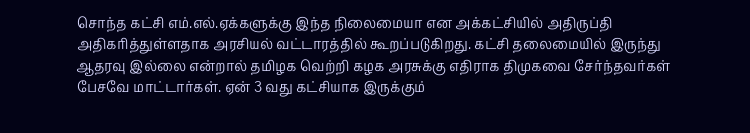சொந்த கட்சி எம்.எல்.ஏக்களுக்கு இந்த நிலைமையா என அக்கட்சியில் அதிருப்தி அதிகரித்துள்ளதாக அரசியல் வட்டாரத்தில் கூறப்படுகிறது. கட்சி தலைமையில் இருந்து ஆதரவு இல்லை என்றால் தமிழக வெற்றி கழக அரசுக்கு எதிராக திமுகவை சேர்ந்தவர்கள் பேசவே மாட்டார்கள். ஏன் 3 வது கட்சியாக இருக்கும்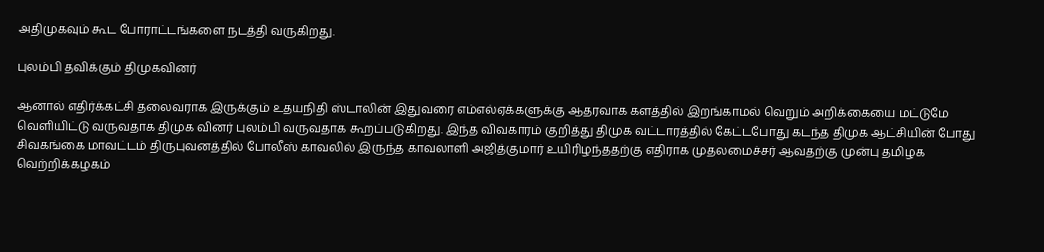அதிமுகவும் கூட போராட்டங்களை நடத்தி வருகிறது.

புலம்பி தவிக்கும் திமுகவினர்

ஆனால் எதிர்க்கட்சி தலைவராக இருக்கும் உதயநிதி ஸ்டாலின் இதுவரை எம்எல்ஏக்களுக்கு ஆதரவாக களத்தில் இறங்காமல் வெறும் அறிக்கையை மட்டுமே வெளியிட்டு வருவதாக திமுக வினர் புலம்பி வருவதாக கூறப்படுகிறது. இந்த விவகாரம் குறித்து திமுக வட்டாரத்தில் கேட்டபோது கடந்த திமுக ஆட்சியின் போது சிவகங்கை மாவட்டம் திருபுவனத்தில் போலீஸ் காவலில் இருந்த காவலாளி அஜித்குமார் உயிரிழந்ததற்கு எதிராக முதலமைச்சர் ஆவதற்கு முன்பு தமிழக வெற்றிக்கழகம்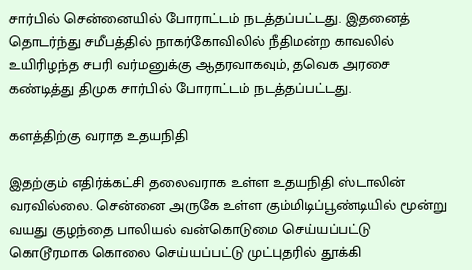சார்பில் சென்னையில் போராட்டம் நடத்தப்பட்டது. இதனைத் தொடர்ந்து சமீபத்தில் நாகர்கோவிலில் நீதிமன்ற காவலில் உயிரிழந்த சபரி வர்மனுக்கு ஆதரவாகவும், தவெக அரசை கண்டித்து திமுக சார்பில் போராட்டம் நடத்தப்பட்டது.

களத்திற்கு வராத உதயநிதி

இதற்கும் எதிர்க்கட்சி தலைவராக உள்ள உதயநிதி ஸ்டாலின் வரவில்லை. சென்னை அருகே உள்ள கும்மிடிப்பூண்டியில் மூன்று வயது குழந்தை பாலியல் வன்கொடுமை செய்யப்பட்டு கொடூரமாக கொலை செய்யப்பட்டு முட்புதரில் தூக்கி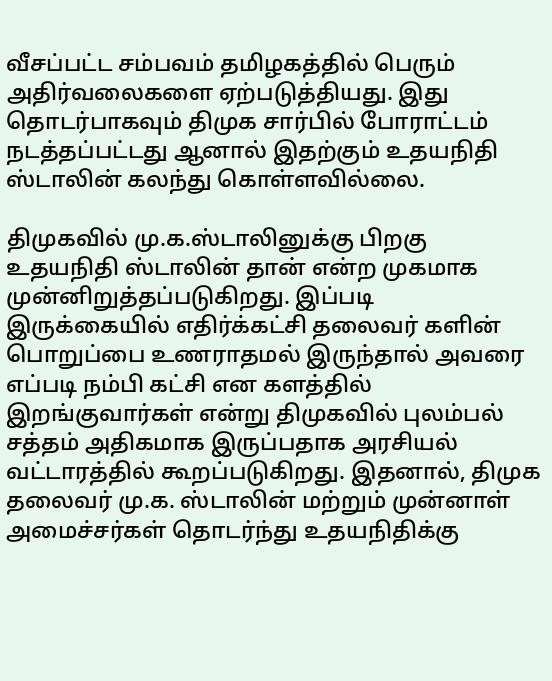வீசப்பட்ட சம்பவம் தமிழகத்தில் பெரும் அதிர்வலைகளை ஏற்படுத்தியது. இது தொடர்பாகவும் திமுக சார்பில் போராட்டம் நடத்தப்பட்டது ஆனால் இதற்கும் உதயநிதி ஸ்டாலின் கலந்து கொள்ளவில்லை.

திமுகவில் மு.க.ஸ்டாலினுக்கு பிறகு உதயநிதி ஸ்டாலின் தான் என்ற முகமாக முன்னிறுத்தப்படுகிறது. இப்படி இருக்கையில் எதிர்க்கட்சி தலைவர் களின் பொறுப்பை உணராதமல் இருந்தால் அவரை எப்படி நம்பி கட்சி என களத்தில் இறங்குவார்கள் என்று திமுகவில் புலம்பல் சத்தம் அதிகமாக இருப்பதாக அரசியல் வட்டாரத்தில் கூறப்படுகிறது. இதனால், திமுக தலைவர் மு.க. ஸ்டாலின் மற்றும் முன்னாள் அமைச்சர்கள் தொடர்ந்து உதயநிதிக்கு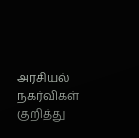அரசியல் நகர்விகள் குறித்து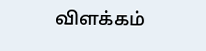விளக்கம்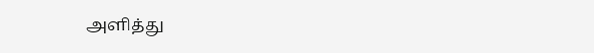அளித்து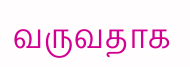வருவதாக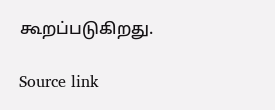கூறப்படுகிறது.

Source link